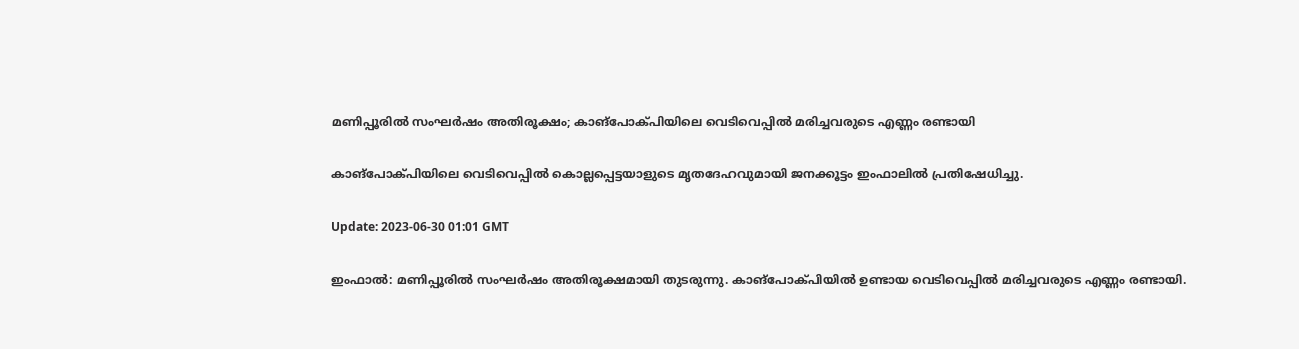മണിപ്പൂരിൽ സംഘർഷം അതിരൂക്ഷം; കാങ്‌പോക്പിയിലെ വെടിവെപ്പിൽ മരിച്ചവരുടെ എണ്ണം രണ്ടായി

കാങ്പോക്പിയിലെ വെടിവെപ്പിൽ കൊല്ലപ്പെട്ടയാളുടെ മൃതദേഹവുമായി ജനക്കൂട്ടം ഇംഫാലിൽ പ്രതിഷേധിച്ചു.

Update: 2023-06-30 01:01 GMT

ഇംഫാൽ: മണിപ്പൂരിൽ സംഘർഷം അതിരൂക്ഷമായി തുടരുന്നു. കാങ്പോക്പിയിൽ ഉണ്ടായ വെടിവെപ്പിൽ മരിച്ചവരുടെ എണ്ണം രണ്ടായി.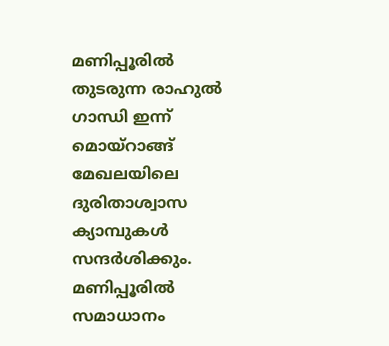മണിപ്പൂരിൽ തുടരുന്ന രാഹുൽ ഗാന്ധി ഇന്ന് മൊയ്‌റാങ്ങ് മേഖലയിലെ ദുരിതാശ്വാസ ക്യാമ്പുകൾ സന്ദർശിക്കും. മണിപ്പൂരിൽ സമാധാനം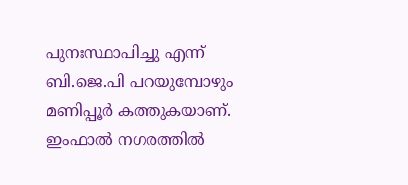പുനഃസ്ഥാപിച്ചു എന്ന് ബി.ജെ.പി പറയുമ്പോഴും മണിപ്പൂർ കത്തുകയാണ്. ഇംഫാൽ നഗരത്തിൽ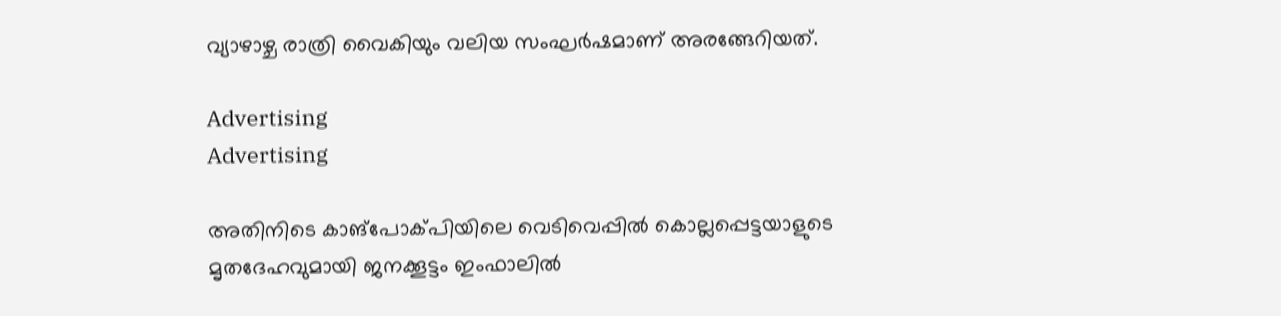വ്യാഴാഴ്ച രാത്രി വൈകിയും വലിയ സംഘർഷമാണ് അരങ്ങേറിയത്.

Advertising
Advertising

അതിനിടെ കാങ്പോക്പിയിലെ വെടിവെപ്പിൽ കൊല്ലപ്പെട്ടയാളുടെ മൃതദേഹവുമായി ജനക്കൂട്ടം ഇംഫാലിൽ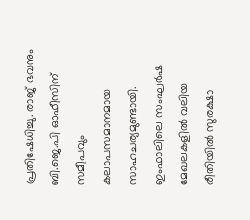പ്രതിഷേധിച്ചു. രാജ് ഭവനും ബി.ജെ.പി ഓഫീസിന് സമീപവും കലാപസമാനമായ സാഹചര്യമുണ്ടായി. ഇംഫാലിലെ സംഘർഷ മേഖലകളിൽ വലിയ രീതിയിൽ സുരക്ഷാ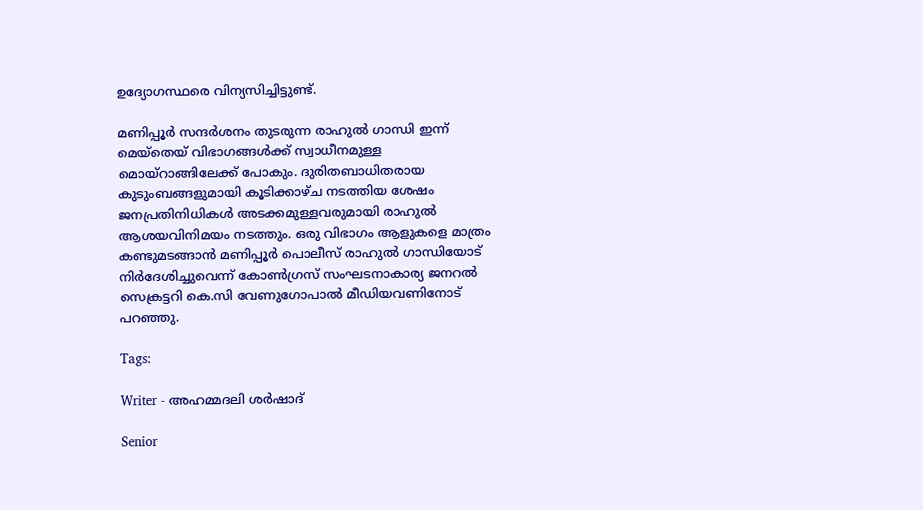ഉദ്യോഗസ്ഥരെ വിന്യസിച്ചിട്ടുണ്ട്.

മണിപ്പൂർ സന്ദർശനം തുടരുന്ന രാഹുൽ ഗാന്ധി ഇന്ന് മെയ്‌തെയ് വിഭാഗങ്ങൾക്ക് സ്വാധീനമുള്ള മൊയ്‌റാങ്ങിലേക്ക് പോകും. ദുരിതബാധിതരായ കുടുംബങ്ങളുമായി കൂടിക്കാഴ്ച നടത്തിയ ശേഷം ജനപ്രതിനിധികൾ അടക്കമുള്ളവരുമായി രാഹുൽ ആശയവിനിമയം നടത്തും. ഒരു വിഭാഗം ആളുകളെ മാത്രം കണ്ടുമടങ്ങാൻ മണിപ്പൂർ പൊലീസ് രാഹുൽ ഗാന്ധിയോട് നിർദേശിച്ചുവെന്ന് കോൺഗ്രസ് സംഘടനാകാര്യ ജനറൽ സെക്രട്ടറി കെ.സി വേണുഗോപാൽ മീഡിയവണിനോട് പറഞ്ഞു.

Tags:

Writer - അഹമ്മദലി ശര്‍ഷാദ്

Senior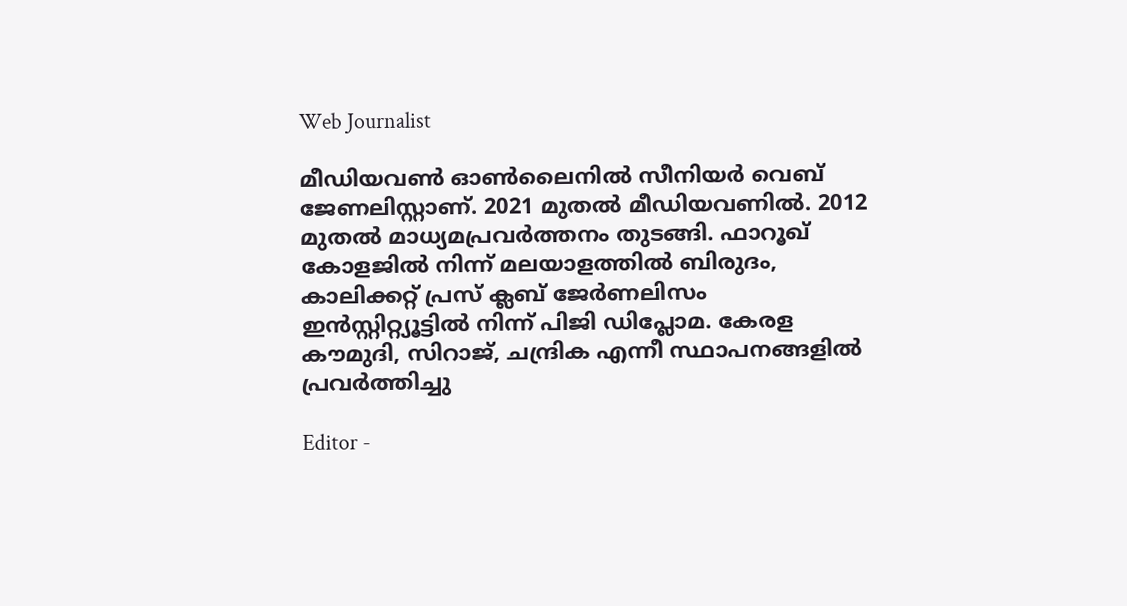Web Journalist

മീഡിയവൺ ഓൺലൈനിൽ സീനിയർ വെബ് ജേണലിസ്റ്റാണ്. 2021 മുതൽ മീഡിയവണിൽ. 2012 മുതൽ മാധ്യമപ്രവർത്തനം തുടങ്ങി. ഫാറൂഖ് കോളജിൽ നിന്ന് മലയാളത്തിൽ ബിരുദം, കാലിക്കറ്റ് പ്രസ് ക്ലബ് ജേർണലിസം ഇൻസ്റ്റിറ്റ്യൂട്ടിൽ നിന്ന് പിജി ഡിപ്ലോമ. കേരള കൗമുദി, സിറാജ്, ചന്ദ്രിക എന്നീ സ്ഥാപനങ്ങളിൽ പ്രവർത്തിച്ചു

Editor -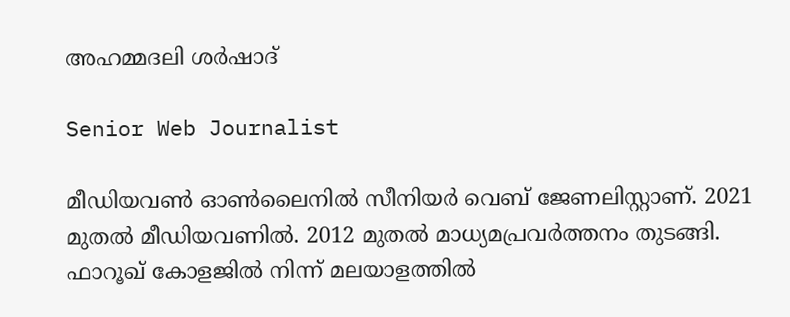അഹമ്മദലി ശര്‍ഷാദ്

Senior Web Journalist

മീഡിയവൺ ഓൺലൈനിൽ സീനിയർ വെബ് ജേണലിസ്റ്റാണ്. 2021 മുതൽ മീഡിയവണിൽ. 2012 മുതൽ മാധ്യമപ്രവർത്തനം തുടങ്ങി. ഫാറൂഖ് കോളജിൽ നിന്ന് മലയാളത്തിൽ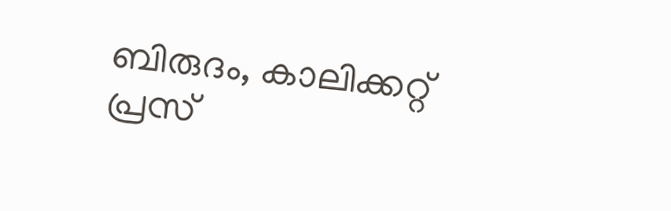ബിരുദം, കാലിക്കറ്റ് പ്രസ്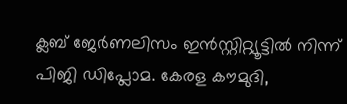ക്ലബ് ജേർണലിസം ഇൻസ്റ്റിറ്റ്യൂട്ടിൽ നിന്ന് പിജി ഡിപ്ലോമ. കേരള കൗമുദി,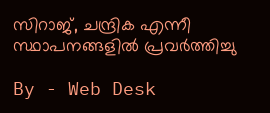സിറാജ്, ചന്ദ്രിക എന്നീ സ്ഥാപനങ്ങളിൽ പ്രവർത്തിച്ചു

By - Web Desk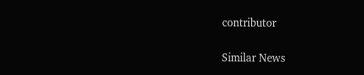contributor

Similar News